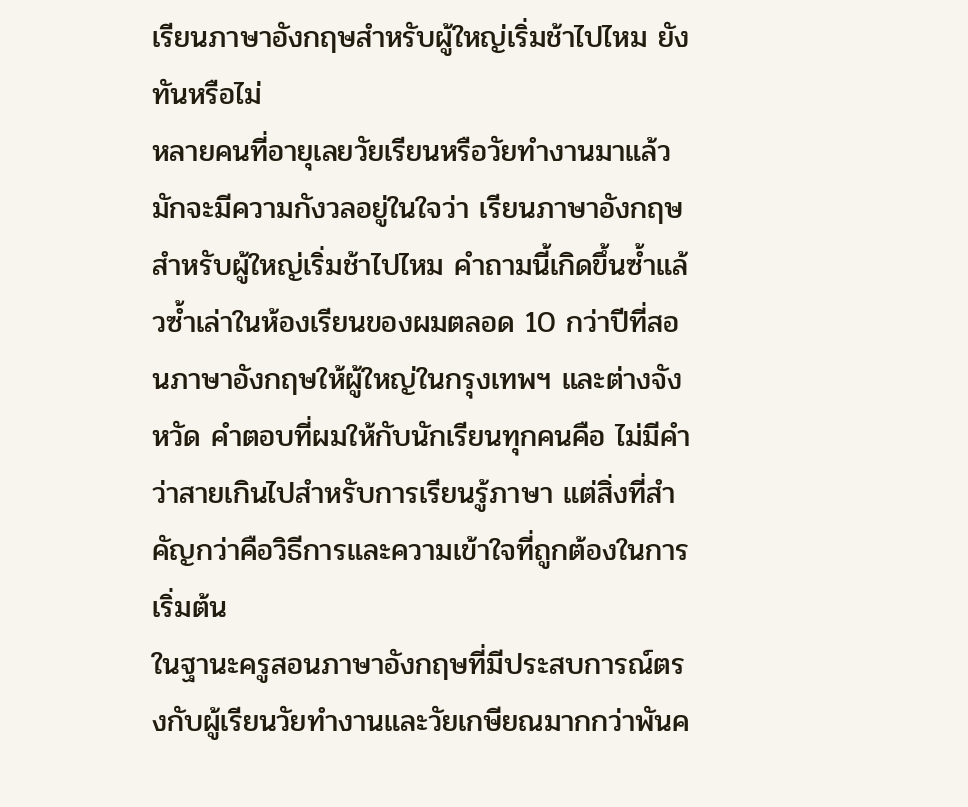เรียนภาษาอังกฤษสำหรับผู้ใหญ่เริ่มช้าไปไหม ยังทันหรือไม่
หลายคนที่อายุเลยวัยเรียนหรือวัยทำงานมาแล้ว มักจะมีความกังวลอยู่ในใจว่า เรียนภาษาอังกฤษสำหรับผู้ใหญ่เริ่มช้าไปไหม คำถามนี้เกิดขึ้นซ้ำแล้วซ้ำเล่าในห้องเรียนของผมตลอด 10 กว่าปีที่สอนภาษาอังกฤษให้ผู้ใหญ่ในกรุงเทพฯ และต่างจังหวัด คำตอบที่ผมให้กับนักเรียนทุกคนคือ ไม่มีคำว่าสายเกินไปสำหรับการเรียนรู้ภาษา แต่สิ่งที่สำคัญกว่าคือวิธีการและความเข้าใจที่ถูกต้องในการเริ่มต้น
ในฐานะครูสอนภาษาอังกฤษที่มีประสบการณ์ตรงกับผู้เรียนวัยทำงานและวัยเกษียณมากกว่าพันค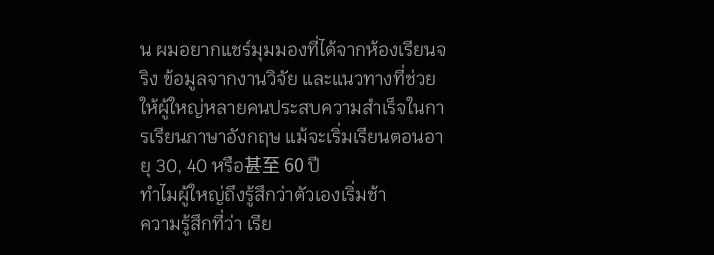น ผมอยากแชร์มุมมองที่ได้จากห้องเรียนจริง ข้อมูลจากงานวิจัย และแนวทางที่ช่วยให้ผู้ใหญ่หลายคนประสบความสำเร็จในการเรียนภาษาอังกฤษ แม้จะเริ่มเรียนตอนอายุ 30, 40 หรือ甚至 60 ปี
ทำไมผู้ใหญ่ถึงรู้สึกว่าตัวเองเริ่มช้า
ความรู้สึกที่ว่า เรีย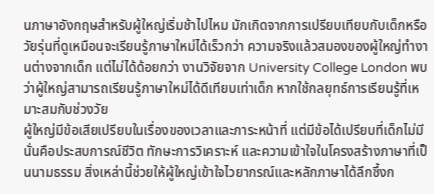นภาษาอังกฤษสำหรับผู้ใหญ่เริ่มช้าไปไหม มักเกิดจากการเปรียบเทียบกับเด็กหรือวัยรุ่นที่ดูเหมือนจะเรียนรู้ภาษาใหม่ได้เร็วกว่า ความจริงแล้วสมองของผู้ใหญ่ทำงานต่างจากเด็ก แต่ไม่ได้ด้อยกว่า งานวิจัยจาก University College London พบว่าผู้ใหญ่สามารถเรียนรู้ภาษาใหม่ได้ดีเทียบเท่าเด็ก หากใช้กลยุทธ์การเรียนรู้ที่เหมาะสมกับช่วงวัย
ผู้ใหญ่มีข้อเสียเปรียบในเรื่องของเวลาและภาระหน้าที่ แต่มีข้อได้เปรียบที่เด็กไม่มี นั่นคือประสบการณ์ชีวิต ทักษะการวิเคราะห์ และความเข้าใจในโครงสร้างภาษาที่เป็นนามธรรม สิ่งเหล่านี้ช่วยให้ผู้ใหญ่เข้าใจไวยากรณ์และหลักภาษาได้ลึกซึ้งก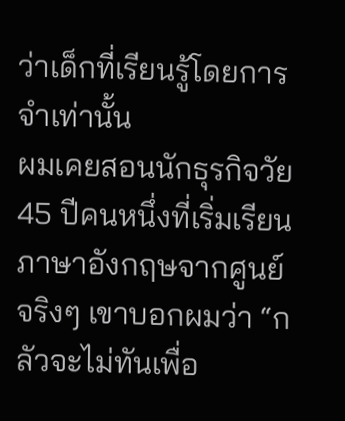ว่าเด็กที่เรียนรู้โดยการจำเท่านั้น
ผมเคยสอนนักธุรกิจวัย 45 ปีคนหนึ่งที่เริ่มเรียนภาษาอังกฤษจากศูนย์จริงๆ เขาบอกผมว่า “กลัวจะไม่ทันเพื่อ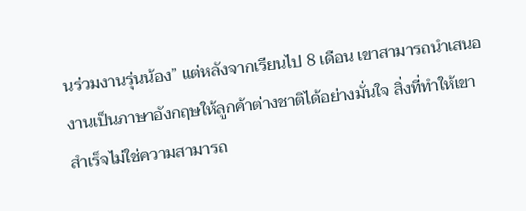นร่วมงานรุ่นน้อง” แต่หลังจากเรียนไป 8 เดือน เขาสามารถนำเสนองานเป็นภาษาอังกฤษให้ลูกค้าต่างชาติได้อย่างมั่นใจ สิ่งที่ทำให้เขาสำเร็จไม่ใช่ความสามารถ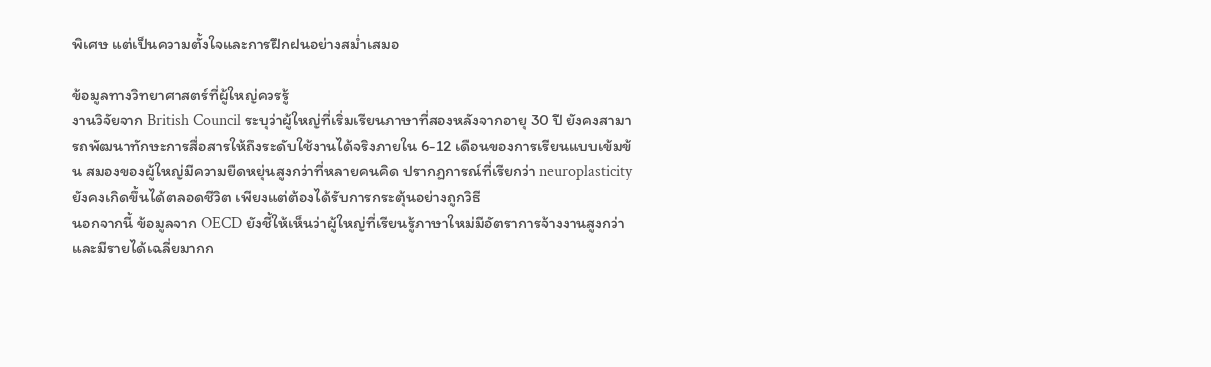พิเศษ แต่เป็นความตั้งใจและการฝึกฝนอย่างสม่ำเสมอ

ข้อมูลทางวิทยาศาสตร์ที่ผู้ใหญ่ควรรู้
งานวิจัยจาก British Council ระบุว่าผู้ใหญ่ที่เริ่มเรียนภาษาที่สองหลังจากอายุ 30 ปี ยังคงสามารถพัฒนาทักษะการสื่อสารให้ถึงระดับใช้งานได้จริงภายใน 6-12 เดือนของการเรียนแบบเข้มข้น สมองของผู้ใหญ่มีความยืดหยุ่นสูงกว่าที่หลายคนคิด ปรากฏการณ์ที่เรียกว่า neuroplasticity ยังคงเกิดขึ้นได้ตลอดชีวิต เพียงแต่ต้องได้รับการกระตุ้นอย่างถูกวิธี
นอกจากนี้ ข้อมูลจาก OECD ยังชี้ให้เห็นว่าผู้ใหญ่ที่เรียนรู้ภาษาใหม่มีอัตราการจ้างงานสูงกว่าและมีรายได้เฉลี่ยมากก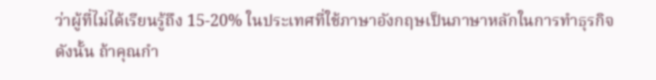ว่าผู้ที่ไม่ได้เรียนรู้ถึง 15-20% ในประเทศที่ใช้ภาษาอังกฤษเป็นภาษาหลักในการทำธุรกิจ
ดังนั้น ถ้าคุณกำ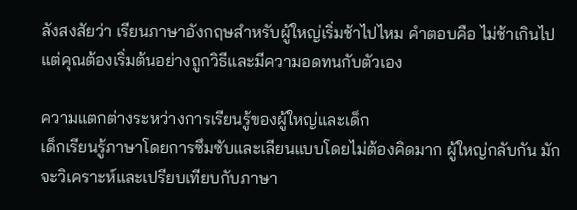ลังสงสัยว่า เรียนภาษาอังกฤษสำหรับผู้ใหญ่เริ่มช้าไปไหม คำตอบคือ ไม่ช้าเกินไป แต่คุณต้องเริ่มต้นอย่างถูกวิธีและมีความอดทนกับตัวเอง

ความแตกต่างระหว่างการเรียนรู้ของผู้ใหญ่และเด็ก
เด็กเรียนรู้ภาษาโดยการซึมซับและเลียนแบบโดยไม่ต้องคิดมาก ผู้ใหญ่กลับกัน มักจะวิเคราะห์และเปรียบเทียบกับภาษา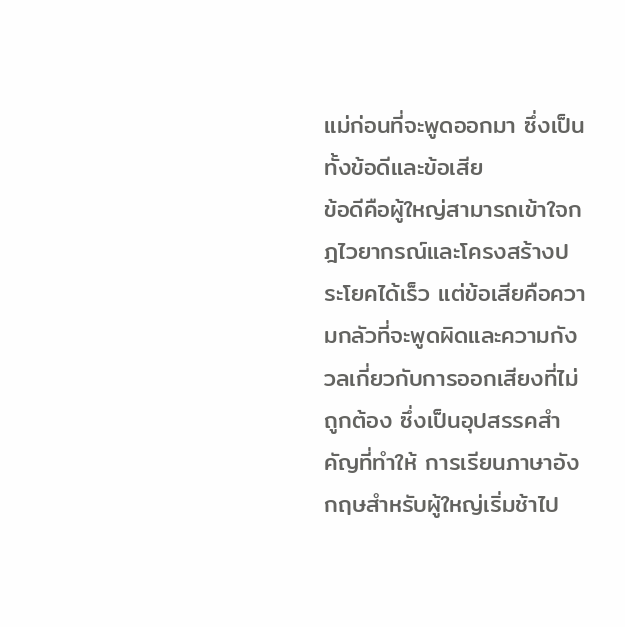แม่ก่อนที่จะพูดออกมา ซึ่งเป็นทั้งข้อดีและข้อเสีย
ข้อดีคือผู้ใหญ่สามารถเข้าใจกฎไวยากรณ์และโครงสร้างประโยคได้เร็ว แต่ข้อเสียคือความกลัวที่จะพูดผิดและความกังวลเกี่ยวกับการออกเสียงที่ไม่ถูกต้อง ซึ่งเป็นอุปสรรคสำคัญที่ทำให้ การเรียนภาษาอังกฤษสำหรับผู้ใหญ่เริ่มช้าไป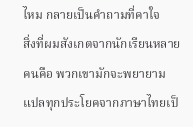ไหม กลายเป็นคำถามที่คาใจ
สิ่งที่ผมสังเกตจากนักเรียนหลายคนคือ พวกเขามักจะพยายามแปลทุกประโยคจากภาษาไทยเป็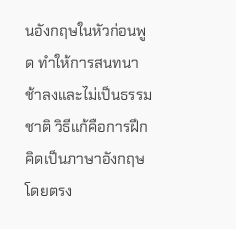นอังกฤษในหัวก่อนพูด ทำให้การสนทนาช้าลงและไม่เป็นธรรมชาติ วิธีแก้คือการฝึกคิดเป็นภาษาอังกฤษโดยตรง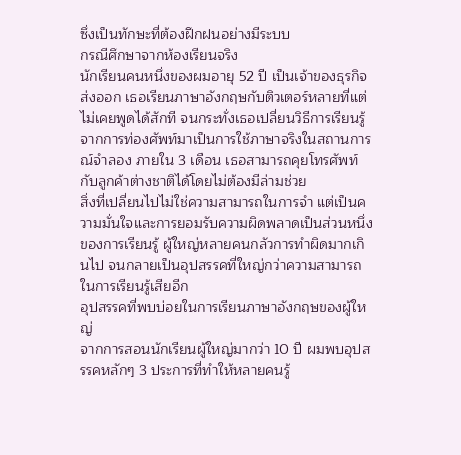ซึ่งเป็นทักษะที่ต้องฝึกฝนอย่างมีระบบ
กรณีศึกษาจากห้องเรียนจริง
นักเรียนคนหนึ่งของผมอายุ 52 ปี เป็นเจ้าของธุรกิจส่งออก เธอเรียนภาษาอังกฤษกับติวเตอร์หลายที่แต่ไม่เคยพูดได้สักที จนกระทั่งเธอเปลี่ยนวิธีการเรียนรู้จากการท่องศัพท์มาเป็นการใช้ภาษาจริงในสถานการณ์จำลอง ภายใน 3 เดือน เธอสามารถคุยโทรศัพท์กับลูกค้าต่างชาติได้โดยไม่ต้องมีล่ามช่วย
สิ่งที่เปลี่ยนไปไม่ใช่ความสามารถในการจำ แต่เป็นความมั่นใจและการยอมรับความผิดพลาดเป็นส่วนหนึ่งของการเรียนรู้ ผู้ใหญ่หลายคนกลัวการทำผิดมากเกินไป จนกลายเป็นอุปสรรคที่ใหญ่กว่าความสามารถในการเรียนรู้เสียอีก
อุปสรรคที่พบบ่อยในการเรียนภาษาอังกฤษของผู้ใหญ่
จากการสอนนักเรียนผู้ใหญ่มากว่า 10 ปี ผมพบอุปสรรคหลักๆ 3 ประการที่ทำให้หลายคนรู้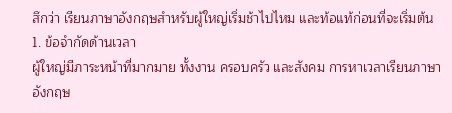สึกว่า เรียนภาษาอังกฤษสำหรับผู้ใหญ่เริ่มช้าไปไหม และท้อแท้ก่อนที่จะเริ่มต้น
1. ข้อจำกัดด้านเวลา
ผู้ใหญ่มีภาระหน้าที่มากมาย ทั้งงาน ครอบครัว และสังคม การหาเวลาเรียนภาษาอังกฤษ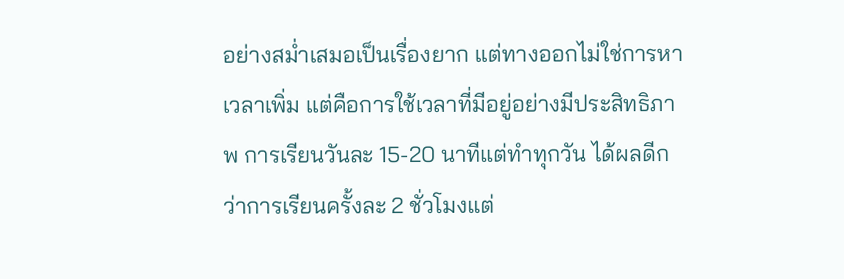อย่างสม่ำเสมอเป็นเรื่องยาก แต่ทางออกไม่ใช่การหาเวลาเพิ่ม แต่คือการใช้เวลาที่มีอยู่อย่างมีประสิทธิภาพ การเรียนวันละ 15-20 นาทีแต่ทำทุกวัน ได้ผลดีกว่าการเรียนครั้งละ 2 ชั่วโมงแต่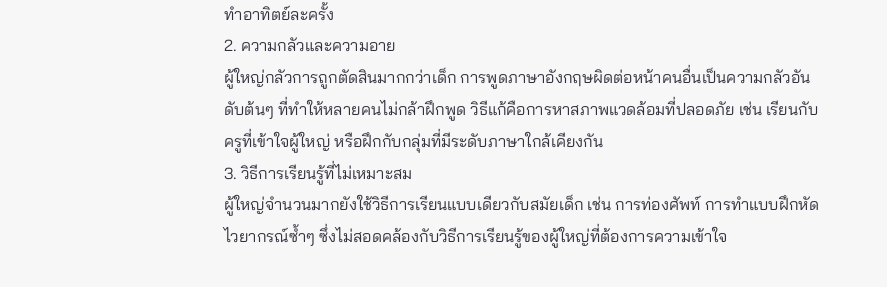ทำอาทิตย์ละครั้ง
2. ความกลัวและความอาย
ผู้ใหญ่กลัวการถูกตัดสินมากกว่าเด็ก การพูดภาษาอังกฤษผิดต่อหน้าคนอื่นเป็นความกลัวอันดับต้นๆ ที่ทำให้หลายคนไม่กล้าฝึกพูด วิธีแก้คือการหาสภาพแวดล้อมที่ปลอดภัย เช่น เรียนกับครูที่เข้าใจผู้ใหญ่ หรือฝึกกับกลุ่มที่มีระดับภาษาใกล้เคียงกัน
3. วิธีการเรียนรู้ที่ไม่เหมาะสม
ผู้ใหญ่จำนวนมากยังใช้วิธีการเรียนแบบเดียวกับสมัยเด็ก เช่น การท่องศัพท์ การทำแบบฝึกหัดไวยากรณ์ซ้ำๆ ซึ่งไม่สอดคล้องกับวิธีการเรียนรู้ของผู้ใหญ่ที่ต้องการความเข้าใจ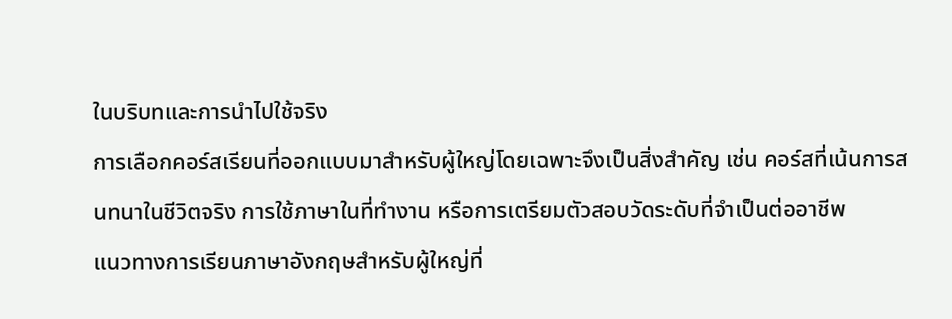ในบริบทและการนำไปใช้จริง
การเลือกคอร์สเรียนที่ออกแบบมาสำหรับผู้ใหญ่โดยเฉพาะจึงเป็นสิ่งสำคัญ เช่น คอร์สที่เน้นการสนทนาในชีวิตจริง การใช้ภาษาในที่ทำงาน หรือการเตรียมตัวสอบวัดระดับที่จำเป็นต่ออาชีพ
แนวทางการเรียนภาษาอังกฤษสำหรับผู้ใหญ่ที่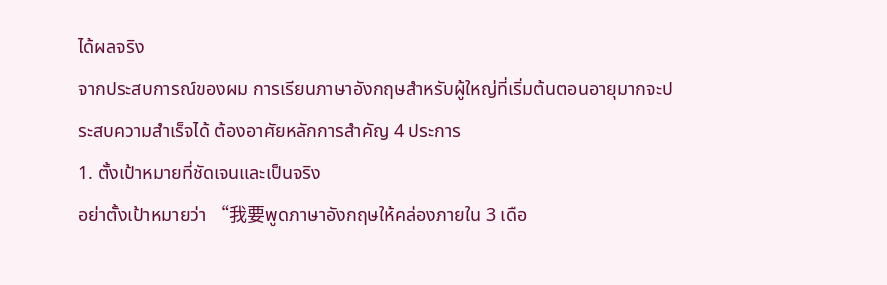ได้ผลจริง
จากประสบการณ์ของผม การเรียนภาษาอังกฤษสำหรับผู้ใหญ่ที่เริ่มต้นตอนอายุมากจะประสบความสำเร็จได้ ต้องอาศัยหลักการสำคัญ 4 ประการ
1. ตั้งเป้าหมายที่ชัดเจนและเป็นจริง
อย่าตั้งเป้าหมายว่า “我要พูดภาษาอังกฤษให้คล่องภายใน 3 เดือ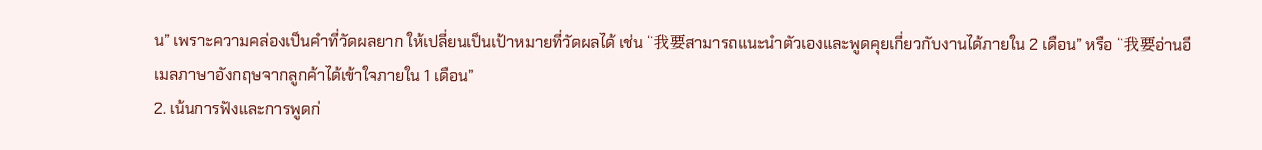น” เพราะความคล่องเป็นคำที่วัดผลยาก ให้เปลี่ยนเป็นเป้าหมายที่วัดผลได้ เช่น “我要สามารถแนะนำตัวเองและพูดคุยเกี่ยวกับงานได้ภายใน 2 เดือน” หรือ “我要อ่านอีเมลภาษาอังกฤษจากลูกค้าได้เข้าใจภายใน 1 เดือน”
2. เน้นการฟังและการพูดก่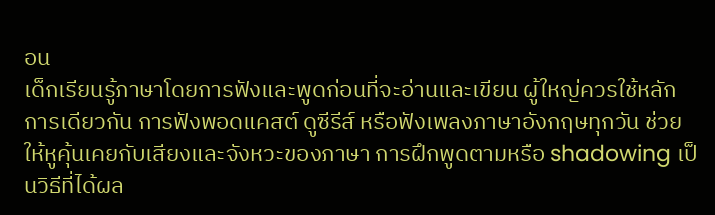อน
เด็กเรียนรู้ภาษาโดยการฟังและพูดก่อนที่จะอ่านและเขียน ผู้ใหญ่ควรใช้หลักการเดียวกัน การฟังพอดแคสต์ ดูซีรีส์ หรือฟังเพลงภาษาอังกฤษทุกวัน ช่วยให้หูคุ้นเคยกับเสียงและจังหวะของภาษา การฝึกพูดตามหรือ shadowing เป็นวิธีที่ได้ผล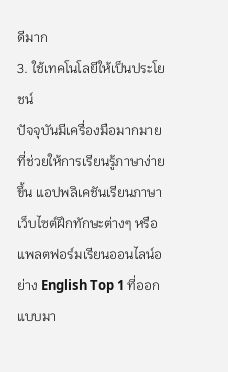ดีมาก
3. ใช้เทคโนโลยีให้เป็นประโยชน์
ปัจจุบันมีเครื่องมือมากมายที่ช่วยให้การเรียนรู้ภาษาง่ายขึ้น แอปพลิเคชันเรียนภาษา เว็บไซต์ฝึกทักษะต่างๆ หรือแพลตฟอร์มเรียนออนไลน์อย่าง English Top 1 ที่ออกแบบมา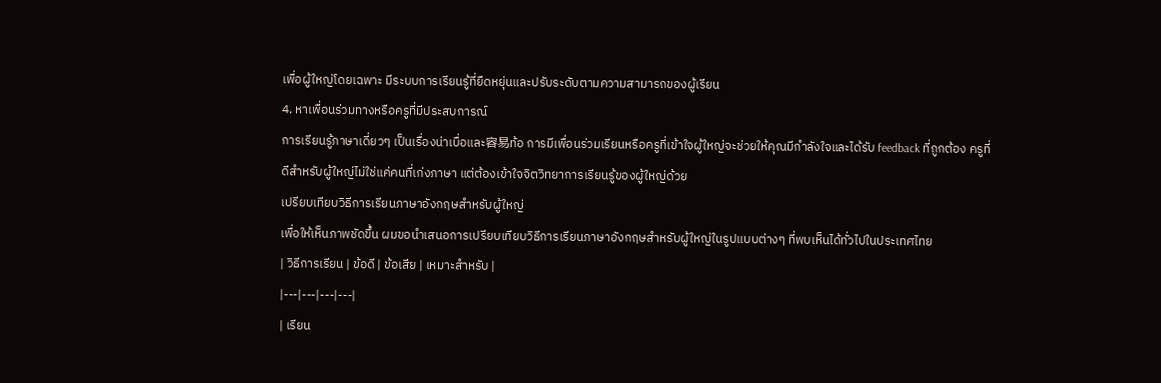เพื่อผู้ใหญ่โดยเฉพาะ มีระบบการเรียนรู้ที่ยืดหยุ่นและปรับระดับตามความสามารถของผู้เรียน
4. หาเพื่อนร่วมทางหรือครูที่มีประสบการณ์
การเรียนรู้ภาษาเดี่ยวๆ เป็นเรื่องน่าเบื่อและ容易ท้อ การมีเพื่อนร่วมเรียนหรือครูที่เข้าใจผู้ใหญ่จะช่วยให้คุณมีกำลังใจและได้รับ feedback ที่ถูกต้อง ครูที่ดีสำหรับผู้ใหญ่ไม่ใช่แค่คนที่เก่งภาษา แต่ต้องเข้าใจจิตวิทยาการเรียนรู้ของผู้ใหญ่ด้วย
เปรียบเทียบวิธีการเรียนภาษาอังกฤษสำหรับผู้ใหญ่
เพื่อให้เห็นภาพชัดขึ้น ผมขอนำเสนอการเปรียบเทียบวิธีการเรียนภาษาอังกฤษสำหรับผู้ใหญ่ในรูปแบบต่างๆ ที่พบเห็นได้ทั่วไปในประเทศไทย
| วิธีการเรียน | ข้อดี | ข้อเสีย | เหมาะสำหรับ |
|---|---|---|---|
| เรียน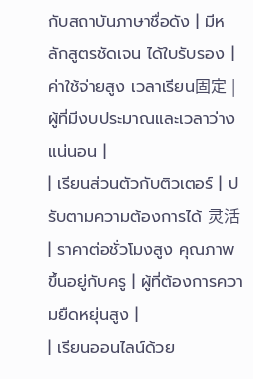กับสถาบันภาษาชื่อดัง | มีหลักสูตรชัดเจน ได้ใบรับรอง | ค่าใช้จ่ายสูง เวลาเรียน固定 | ผู้ที่มีงบประมาณและเวลาว่างแน่นอน |
| เรียนส่วนตัวกับติวเตอร์ | ปรับตามความต้องการได้ 灵活 | ราคาต่อชั่วโมงสูง คุณภาพขึ้นอยู่กับครู | ผู้ที่ต้องการความยืดหยุ่นสูง |
| เรียนออนไลน์ด้วย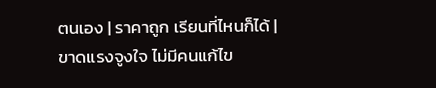ตนเอง | ราคาถูก เรียนที่ไหนก็ได้ | ขาดแรงจูงใจ ไม่มีคนแก้ไข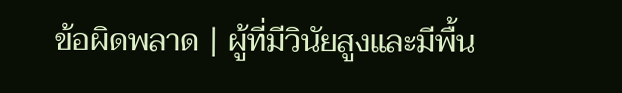ข้อผิดพลาด | ผู้ที่มีวินัยสูงและมีพื้น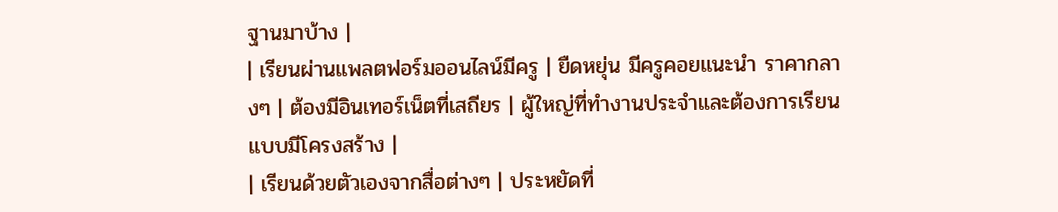ฐานมาบ้าง |
| เรียนผ่านแพลตฟอร์มออนไลน์มีครู | ยืดหยุ่น มีครูคอยแนะนำ ราคากลางๆ | ต้องมีอินเทอร์เน็ตที่เสถียร | ผู้ใหญ่ที่ทำงานประจำและต้องการเรียนแบบมีโครงสร้าง |
| เรียนด้วยตัวเองจากสื่อต่างๆ | ประหยัดที่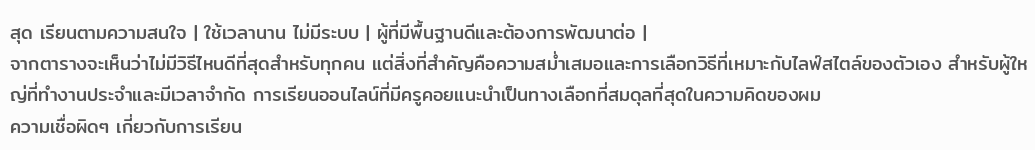สุด เรียนตามความสนใจ | ใช้เวลานาน ไม่มีระบบ | ผู้ที่มีพื้นฐานดีและต้องการพัฒนาต่อ |
จากตารางจะเห็นว่าไม่มีวิธีไหนดีที่สุดสำหรับทุกคน แต่สิ่งที่สำคัญคือความสม่ำเสมอและการเลือกวิธีที่เหมาะกับไลฟ์สไตล์ของตัวเอง สำหรับผู้ใหญ่ที่ทำงานประจำและมีเวลาจำกัด การเรียนออนไลน์ที่มีครูคอยแนะนำเป็นทางเลือกที่สมดุลที่สุดในความคิดของผม
ความเชื่อผิดๆ เกี่ยวกับการเรียน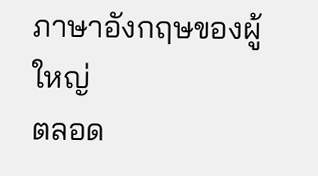ภาษาอังกฤษของผู้ใหญ่
ตลอด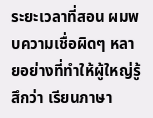ระยะเวลาที่สอน ผมพบความเชื่อผิดๆ หลายอย่างที่ทำให้ผู้ใหญ่รู้สึกว่า เรียนภาษา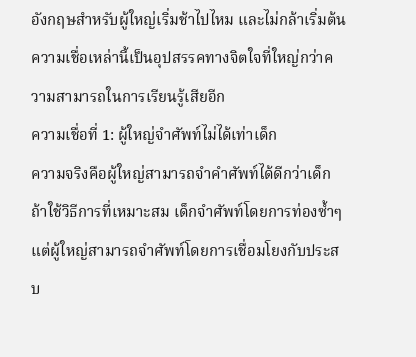อังกฤษสำหรับผู้ใหญ่เริ่มช้าไปไหม และไม่กล้าเริ่มต้น ความเชื่อเหล่านี้เป็นอุปสรรคทางจิตใจที่ใหญ่กว่าความสามารถในการเรียนรู้เสียอีก
ความเชื่อที่ 1: ผู้ใหญ่จำศัพท์ไม่ได้เท่าเด็ก
ความจริงคือผู้ใหญ่สามารถจำคำศัพท์ได้ดีกว่าเด็ก ถ้าใช้วิธีการที่เหมาะสม เด็กจำศัพท์โดยการท่องซ้ำๆ แต่ผู้ใหญ่สามารถจำศัพท์โดยการเชื่อมโยงกับประสบ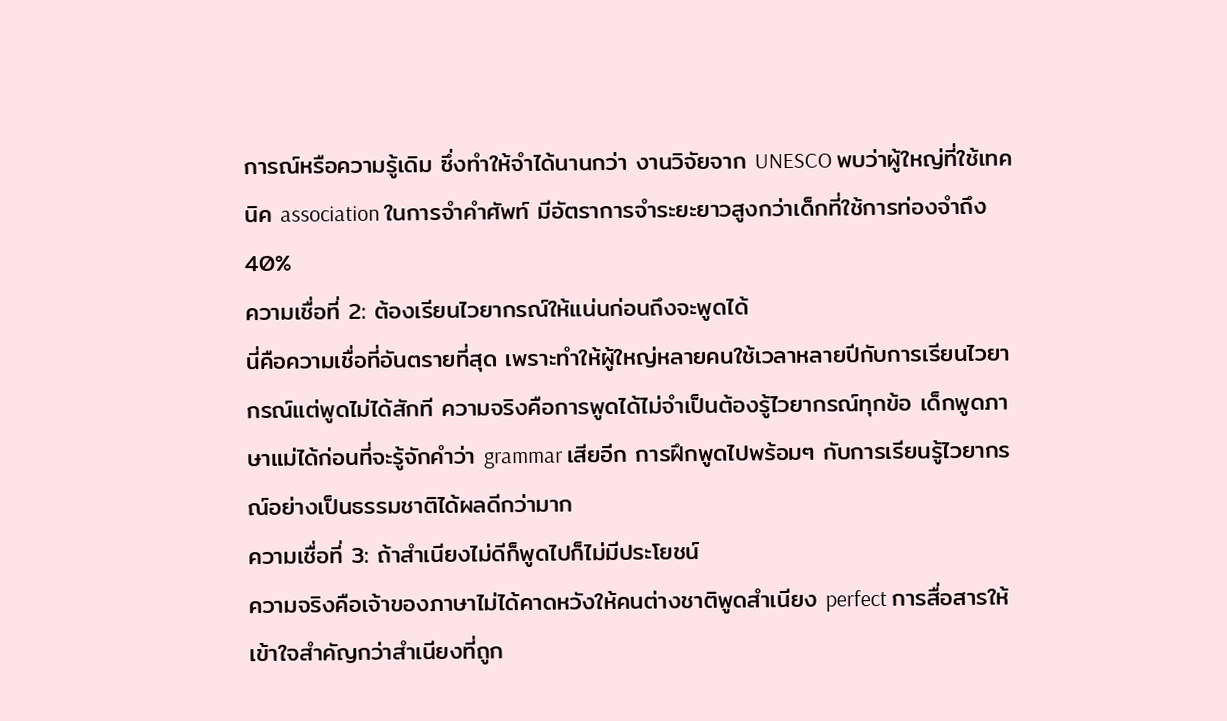การณ์หรือความรู้เดิม ซึ่งทำให้จำได้นานกว่า งานวิจัยจาก UNESCO พบว่าผู้ใหญ่ที่ใช้เทคนิค association ในการจำคำศัพท์ มีอัตราการจำระยะยาวสูงกว่าเด็กที่ใช้การท่องจำถึง 40%
ความเชื่อที่ 2: ต้องเรียนไวยากรณ์ให้แน่นก่อนถึงจะพูดได้
นี่คือความเชื่อที่อันตรายที่สุด เพราะทำให้ผู้ใหญ่หลายคนใช้เวลาหลายปีกับการเรียนไวยากรณ์แต่พูดไม่ได้สักที ความจริงคือการพูดได้ไม่จำเป็นต้องรู้ไวยากรณ์ทุกข้อ เด็กพูดภาษาแม่ได้ก่อนที่จะรู้จักคำว่า grammar เสียอีก การฝึกพูดไปพร้อมๆ กับการเรียนรู้ไวยากรณ์อย่างเป็นธรรมชาติได้ผลดีกว่ามาก
ความเชื่อที่ 3: ถ้าสำเนียงไม่ดีก็พูดไปก็ไม่มีประโยชน์
ความจริงคือเจ้าของภาษาไม่ได้คาดหวังให้คนต่างชาติพูดสำเนียง perfect การสื่อสารให้เข้าใจสำคัญกว่าสำเนียงที่ถูก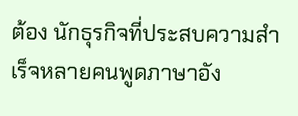ต้อง นักธุรกิจที่ประสบความสำเร็จหลายคนพูดภาษาอัง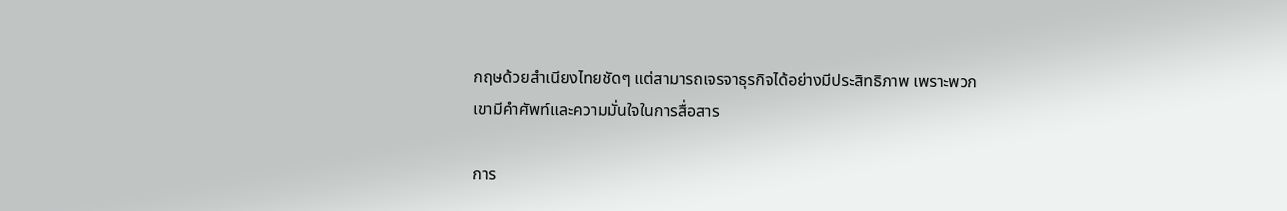กฤษด้วยสำเนียงไทยชัดๆ แต่สามารถเจรจาธุรกิจได้อย่างมีประสิทธิภาพ เพราะพวกเขามีคำศัพท์และความมั่นใจในการสื่อสาร

การ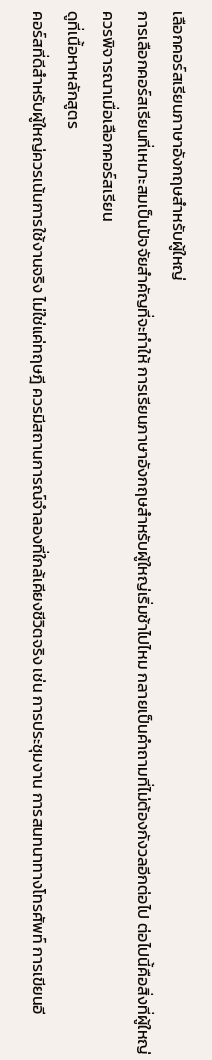เลือกคอร์สเรียนภาษาอังกฤษสำหรับผู้ใหญ่
การเลือกคอร์สเรียนที่เหมาะสมเป็นปัจจัยสำคัญที่จะทำให้ การเรียนภาษาอังกฤษสำหรับผู้ใหญ่เริ่มช้าไปไหม กลายเป็นคำถามที่ไม่ต้องกังวลอีกต่อไป ต่อไปนี้คือสิ่งที่ผู้ใหญ่ควรพิจารณาเมื่อเลือกคอร์สเรียน
ดูที่เนื้อหาหลักสูตร
คอร์สที่ดีสำหรับผู้ใหญ่ควรเน้นการใช้งานจริง ไม่ใช่แค่ทฤษฎี ควรมีสถานการณ์จำลองที่ใกล้เคียงชีวิตจริง เช่น การประชุมงาน การสนทนาทางโทรศัพท์ การเขียนอี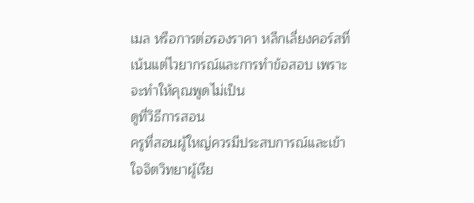เมล หรือการต่อรองราคา หลีกเลี่ยงคอร์สที่เน้นแต่ไวยากรณ์และการทำข้อสอบ เพราะจะทำให้คุณพูดไม่เป็น
ดูที่วิธีการสอน
ครูที่สอนผู้ใหญ่ควรมีประสบการณ์และเข้าใจจิตวิทยาผู้เรีย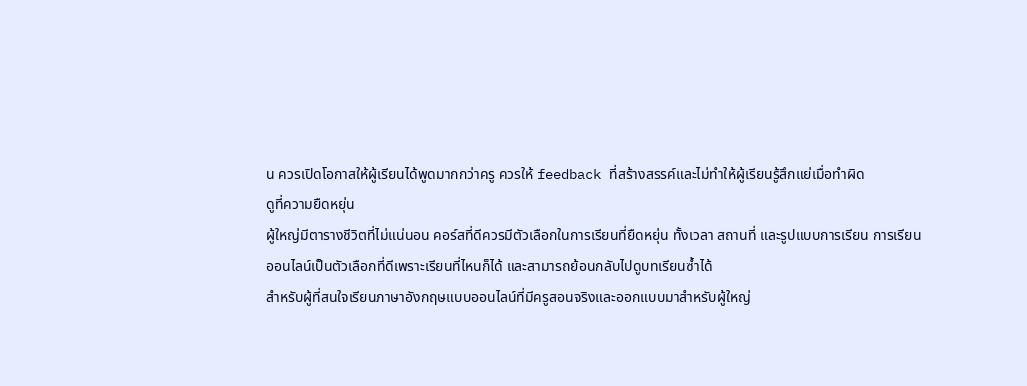น ควรเปิดโอกาสให้ผู้เรียนได้พูดมากกว่าครู ควรให้ feedback ที่สร้างสรรค์และไม่ทำให้ผู้เรียนรู้สึกแย่เมื่อทำผิด
ดูที่ความยืดหยุ่น
ผู้ใหญ่มีตารางชีวิตที่ไม่แน่นอน คอร์สที่ดีควรมีตัวเลือกในการเรียนที่ยืดหยุ่น ทั้งเวลา สถานที่ และรูปแบบการเรียน การเรียนออนไลน์เป็นตัวเลือกที่ดีเพราะเรียนที่ไหนก็ได้ และสามารถย้อนกลับไปดูบทเรียนซ้ำได้
สำหรับผู้ที่สนใจเรียนภาษาอังกฤษแบบออนไลน์ที่มีครูสอนจริงและออกแบบมาสำหรับผู้ใหญ่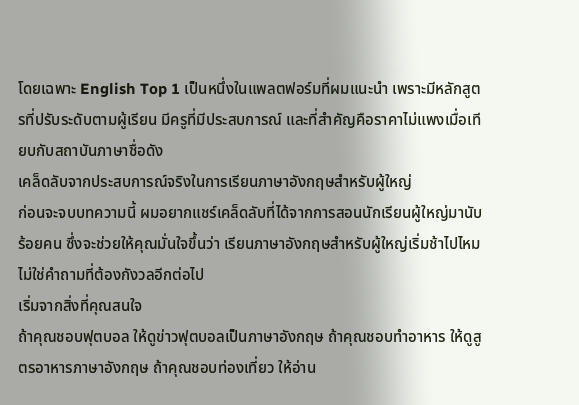โดยเฉพาะ English Top 1 เป็นหนึ่งในแพลตฟอร์มที่ผมแนะนำ เพราะมีหลักสูตรที่ปรับระดับตามผู้เรียน มีครูที่มีประสบการณ์ และที่สำคัญคือราคาไม่แพงเมื่อเทียบกับสถาบันภาษาชื่อดัง
เคล็ดลับจากประสบการณ์จริงในการเรียนภาษาอังกฤษสำหรับผู้ใหญ่
ก่อนจะจบบทความนี้ ผมอยากแชร์เคล็ดลับที่ได้จากการสอนนักเรียนผู้ใหญ่มานับร้อยคน ซึ่งจะช่วยให้คุณมั่นใจขึ้นว่า เรียนภาษาอังกฤษสำหรับผู้ใหญ่เริ่มช้าไปไหม ไม่ใช่คำถามที่ต้องกังวลอีกต่อไป
เริ่มจากสิ่งที่คุณสนใจ
ถ้าคุณชอบฟุตบอล ให้ดูข่าวฟุตบอลเป็นภาษาอังกฤษ ถ้าคุณชอบทำอาหาร ให้ดูสูตรอาหารภาษาอังกฤษ ถ้าคุณชอบท่องเที่ยว ให้อ่าน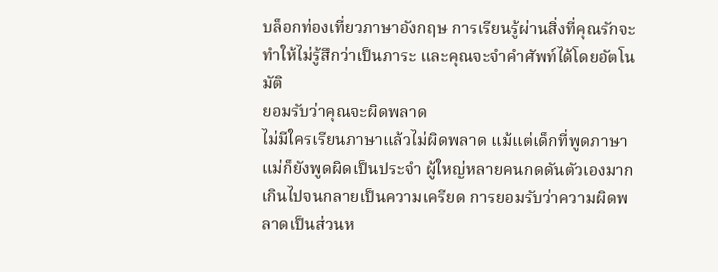บล็อกท่องเที่ยวภาษาอังกฤษ การเรียนรู้ผ่านสิ่งที่คุณรักจะทำให้ไม่รู้สึกว่าเป็นภาระ และคุณจะจำคำศัพท์ได้โดยอัตโนมัติ
ยอมรับว่าคุณจะผิดพลาด
ไม่มีใครเรียนภาษาแล้วไม่ผิดพลาด แม้แต่เด็กที่พูดภาษาแม่ก็ยังพูดผิดเป็นประจำ ผู้ใหญ่หลายคนกดดันตัวเองมากเกินไปจนกลายเป็นความเครียด การยอมรับว่าความผิดพลาดเป็นส่วนห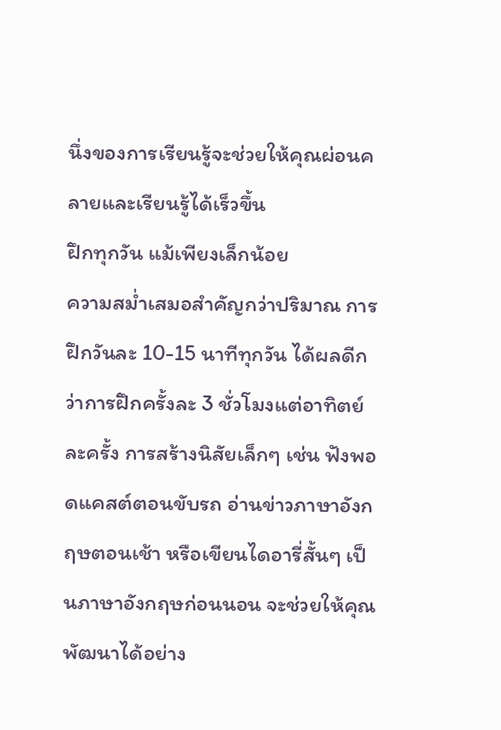นึ่งของการเรียนรู้จะช่วยให้คุณผ่อนคลายและเรียนรู้ได้เร็วขึ้น
ฝึกทุกวัน แม้เพียงเล็กน้อย
ความสม่ำเสมอสำคัญกว่าปริมาณ การฝึกวันละ 10-15 นาทีทุกวัน ได้ผลดีกว่าการฝึกครั้งละ 3 ชั่วโมงแต่อาทิตย์ละครั้ง การสร้างนิสัยเล็กๆ เช่น ฟังพอดแคสต์ตอนขับรถ อ่านข่าวภาษาอังกฤษตอนเช้า หรือเขียนไดอารี่สั้นๆ เป็นภาษาอังกฤษก่อนนอน จะช่วยให้คุณพัฒนาได้อย่าง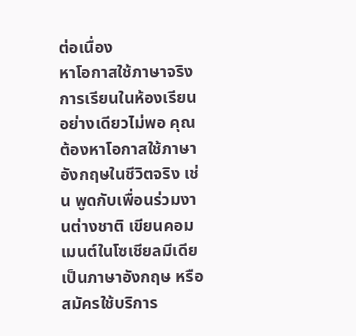ต่อเนื่อง
หาโอกาสใช้ภาษาจริง
การเรียนในห้องเรียนอย่างเดียวไม่พอ คุณต้องหาโอกาสใช้ภาษาอังกฤษในชีวิตจริง เช่น พูดกับเพื่อนร่วมงานต่างชาติ เขียนคอมเมนต์ในโซเชียลมีเดียเป็นภาษาอังกฤษ หรือสมัครใช้บริการ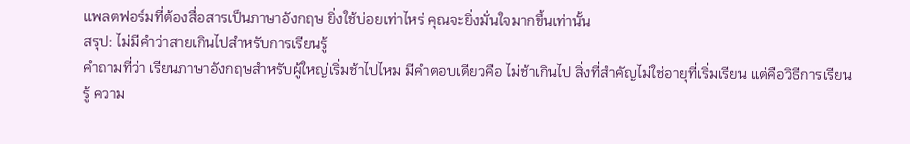แพลตฟอร์มที่ต้องสื่อสารเป็นภาษาอังกฤษ ยิ่งใช้บ่อยเท่าไหร่ คุณจะยิ่งมั่นใจมากขึ้นเท่านั้น
สรุป: ไม่มีคำว่าสายเกินไปสำหรับการเรียนรู้
คำถามที่ว่า เรียนภาษาอังกฤษสำหรับผู้ใหญ่เริ่มช้าไปไหม มีคำตอบเดียวคือ ไม่ช้าเกินไป สิ่งที่สำคัญไม่ใช่อายุที่เริ่มเรียน แต่คือวิธีการเรียนรู้ ความ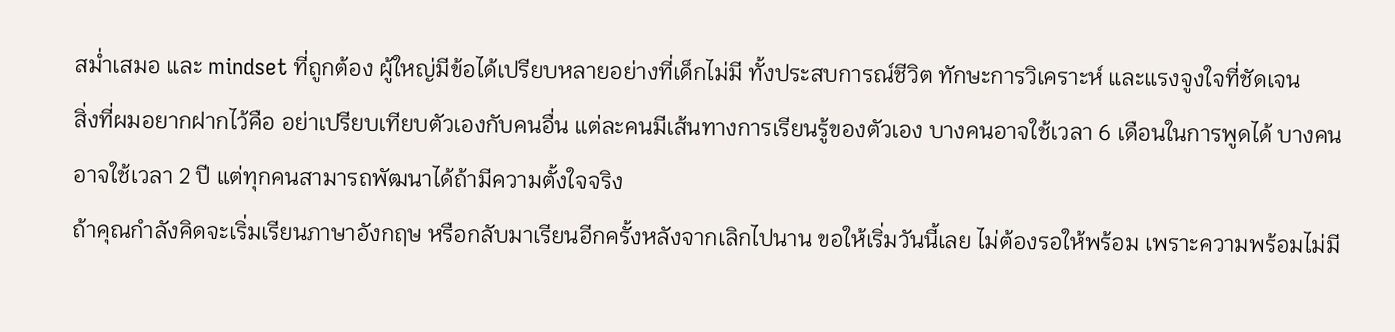สม่ำเสมอ และ mindset ที่ถูกต้อง ผู้ใหญ่มีข้อได้เปรียบหลายอย่างที่เด็กไม่มี ทั้งประสบการณ์ชีวิต ทักษะการวิเคราะห์ และแรงจูงใจที่ชัดเจน
สิ่งที่ผมอยากฝากไว้คือ อย่าเปรียบเทียบตัวเองกับคนอื่น แต่ละคนมีเส้นทางการเรียนรู้ของตัวเอง บางคนอาจใช้เวลา 6 เดือนในการพูดได้ บางคนอาจใช้เวลา 2 ปี แต่ทุกคนสามารถพัฒนาได้ถ้ามีความตั้งใจจริง
ถ้าคุณกำลังคิดจะเริ่มเรียนภาษาอังกฤษ หรือกลับมาเรียนอีกครั้งหลังจากเลิกไปนาน ขอให้เริ่มวันนี้เลย ไม่ต้องรอให้พร้อม เพราะความพร้อมไม่มี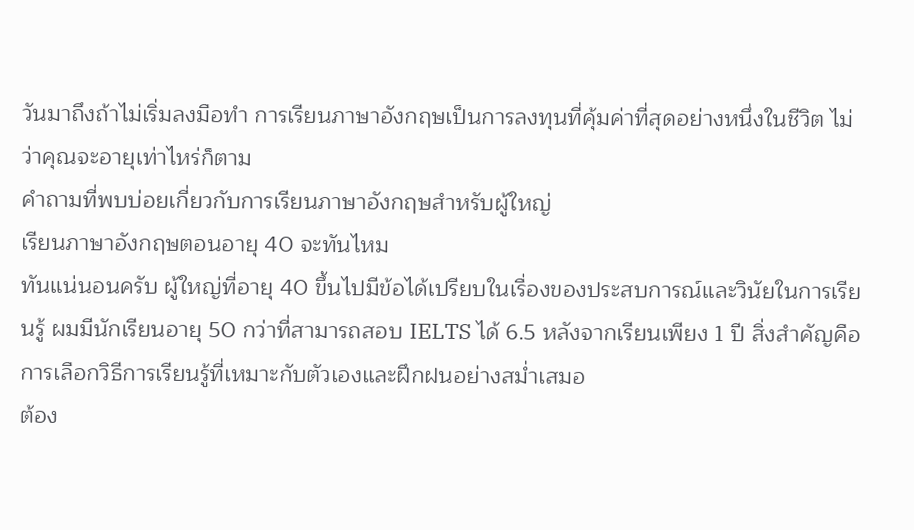วันมาถึงถ้าไม่เริ่มลงมือทำ การเรียนภาษาอังกฤษเป็นการลงทุนที่คุ้มค่าที่สุดอย่างหนึ่งในชีวิต ไม่ว่าคุณจะอายุเท่าไหร่ก็ตาม
คำถามที่พบบ่อยเกี่ยวกับการเรียนภาษาอังกฤษสำหรับผู้ใหญ่
เรียนภาษาอังกฤษตอนอายุ 40 จะทันไหม
ทันแน่นอนครับ ผู้ใหญ่ที่อายุ 40 ขึ้นไปมีข้อได้เปรียบในเรื่องของประสบการณ์และวินัยในการเรียนรู้ ผมมีนักเรียนอายุ 50 กว่าที่สามารถสอบ IELTS ได้ 6.5 หลังจากเรียนเพียง 1 ปี สิ่งสำคัญคือการเลือกวิธีการเรียนรู้ที่เหมาะกับตัวเองและฝึกฝนอย่างสม่ำเสมอ
ต้อง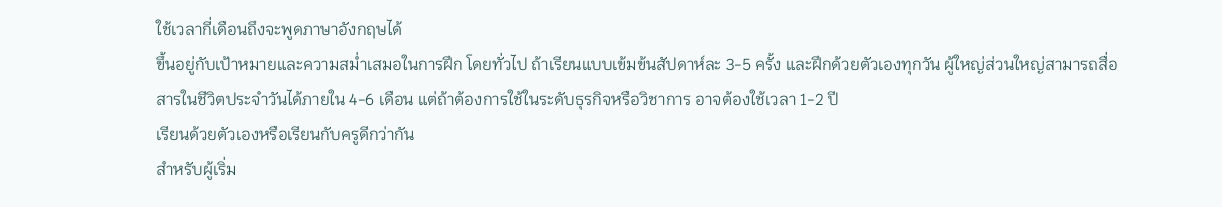ใช้เวลากี่เดือนถึงจะพูดภาษาอังกฤษได้
ขึ้นอยู่กับเป้าหมายและความสม่ำเสมอในการฝึก โดยทั่วไป ถ้าเรียนแบบเข้มข้นสัปดาห์ละ 3-5 ครั้ง และฝึกด้วยตัวเองทุกวัน ผู้ใหญ่ส่วนใหญ่สามารถสื่อสารในชีวิตประจำวันได้ภายใน 4-6 เดือน แต่ถ้าต้องการใช้ในระดับธุรกิจหรือวิชาการ อาจต้องใช้เวลา 1-2 ปี
เรียนด้วยตัวเองหรือเรียนกับครูดีกว่ากัน
สำหรับผู้เริ่ม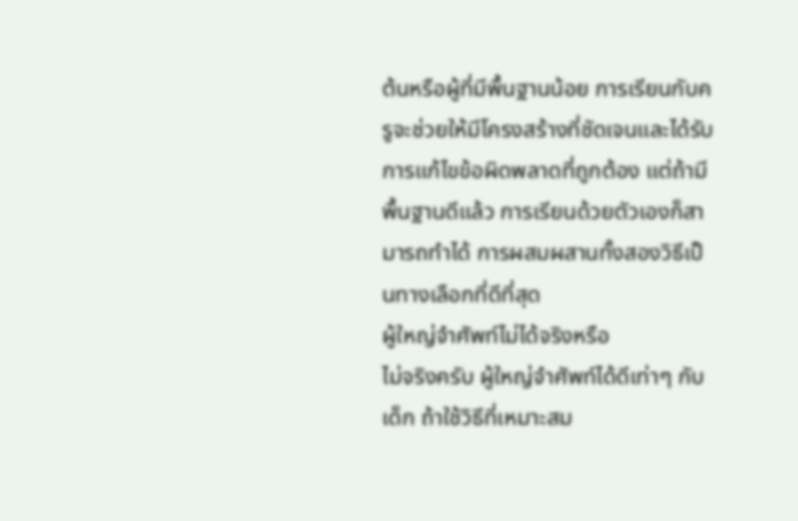ต้นหรือผู้ที่มีพื้นฐานน้อย การเรียนกับครูจะช่วยให้มีโครงสร้างที่ชัดเจนและได้รับการแก้ไขข้อผิดพลาดที่ถูกต้อง แต่ถ้ามีพื้นฐานดีแล้ว การเรียนด้วยตัวเองก็สามารถทำได้ การผสมผสานทั้งสองวิธีเป็นทางเลือกที่ดีที่สุด
ผู้ใหญ่จำศัพท์ไม่ได้จริงหรือ
ไม่จริงครับ ผู้ใหญ่จำศัพท์ได้ดีเท่าๆ กับเด็ก ถ้าใช้วิธีที่เหมาะสม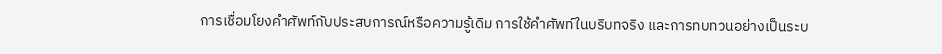การเชื่อมโยงคำศัพท์กับประสบการณ์หรือความรู้เดิม การใช้คำศัพท์ในบริบทจริง และการทบทวนอย่างเป็นระบ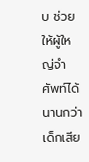บ ช่วยให้ผู้ใหญ่จำศัพท์ได้นานกว่าเด็กเสีย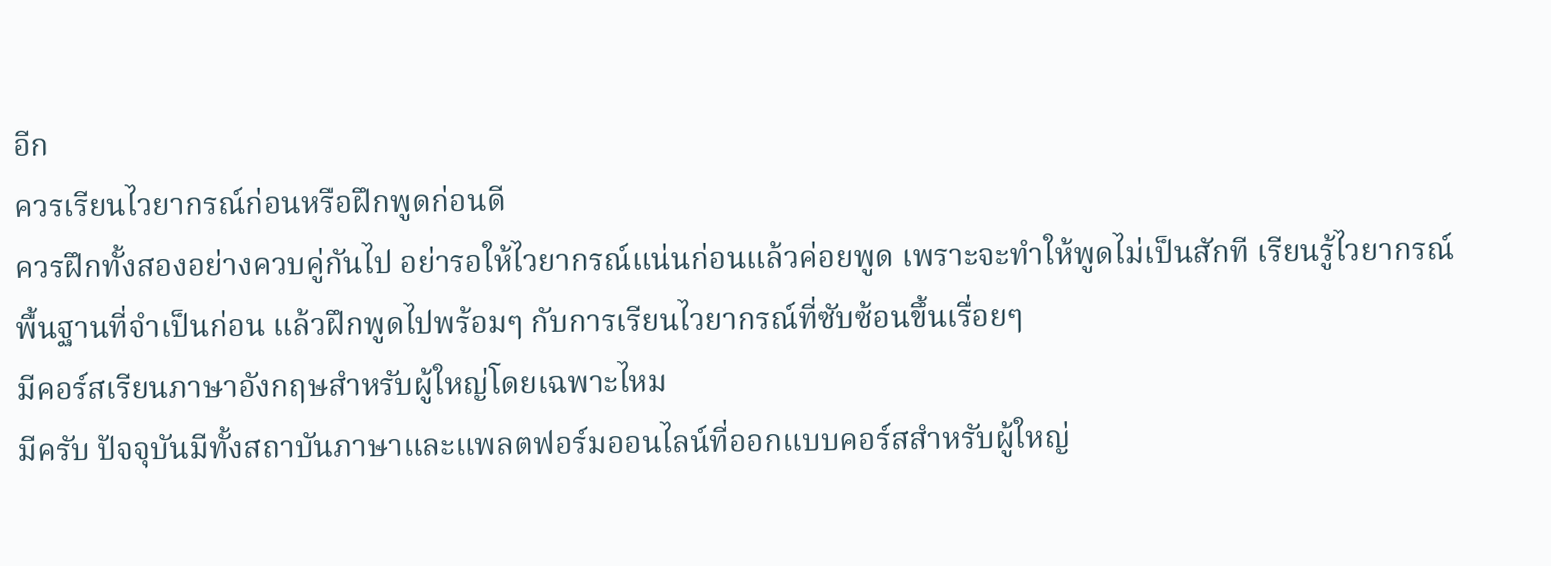อีก
ควรเรียนไวยากรณ์ก่อนหรือฝึกพูดก่อนดี
ควรฝึกทั้งสองอย่างควบคู่กันไป อย่ารอให้ไวยากรณ์แน่นก่อนแล้วค่อยพูด เพราะจะทำให้พูดไม่เป็นสักที เรียนรู้ไวยากรณ์พื้นฐานที่จำเป็นก่อน แล้วฝึกพูดไปพร้อมๆ กับการเรียนไวยากรณ์ที่ซับซ้อนขึ้นเรื่อยๆ
มีคอร์สเรียนภาษาอังกฤษสำหรับผู้ใหญ่โดยเฉพาะไหม
มีครับ ปัจจุบันมีทั้งสถาบันภาษาและแพลตฟอร์มออนไลน์ที่ออกแบบคอร์สสำหรับผู้ใหญ่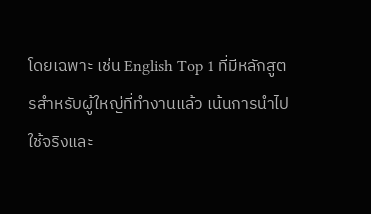โดยเฉพาะ เช่น English Top 1 ที่มีหลักสูตรสำหรับผู้ใหญ่ที่ทำงานแล้ว เน้นการนำไปใช้จริงและ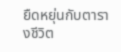ยืดหยุ่นกับตารางชีวิต